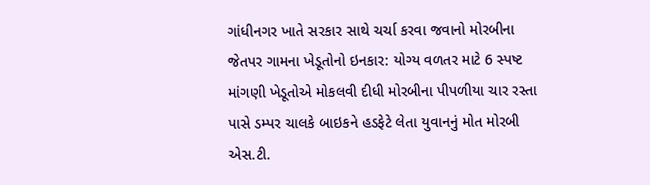ગાંધીનગર ખાતે સરકાર સાથે ચર્ચા કરવા જવાનો મોરબીના જેતપર ગામના ખેડૂતોનો ઇનકાર: યોગ્ય વળતર માટે 6 સ્પષ્ટ માંગણી ખેડૂતોએ મોકલવી દીધી મોરબીના પીપળીયા ચાર રસ્તા પાસે ડમ્પર ચાલકે બાઇકને હડફેટે લેતા યુવાનનું મોત મોરબી એસ.ટી.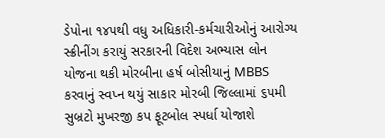ડેપોના ૧૪૫થી વધુ અધિકારી-કર્મચારીઓનું આરોગ્ય સ્ક્રીનીંગ કરાયું સરકારની વિદેશ અભ્યાસ લોન યોજના થકી મોરબીના હર્ષ બોસીયાનું MBBS કરવાનું સ્વપ્ન થયું સાકાર મોરબી જિલ્લામાં ૬૫મી સુબ્રટો મુખરજી કપ ફૂટબોલ સ્પર્ધા યોજાશે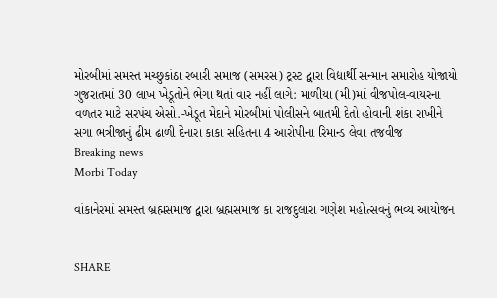મોરબીમાં સમસ્ત મચ્છુકાંઠા રબારી સમાજ (સમરસ) ટ્રસ્ટ દ્વારા વિદ્યાર્થી સન્માન સમારોહ યોજાયો ગુજરાતમાં 30 લાખ ખેડૂતોને ભેગા થતાં વાર નહીં લાગે: માળીયા (મી)માં વીજપોલ-વાયરના વળતર માટે સરપંચ એસો.-ખેડૂત મેદાને મોરબીમાં પોલીસને બાતમી દેતો હોવાની શંકા રાખીને સગા ભત્રીજાનું ઢીમ ઢાળી દેનારા કાકા સહિતના 4 આરોપીના રિમાન્ડ લેવા તજવીજ
Breaking news
Morbi Today

વાંકાનેરમાં સમસ્ત બ્રહ્મસમાજ દ્વારા બ્રહ્મસમાજ કા રાજદુલારા ગણેશ મહોત્સવનું ભવ્ય આયોજન


SHARE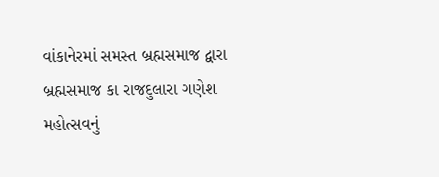વાંકાનેરમાં સમસ્ત બ્રહ્મસમાજ દ્વારા બ્રહ્મસમાજ કા રાજદુલારા ગણેશ મહોત્સવનું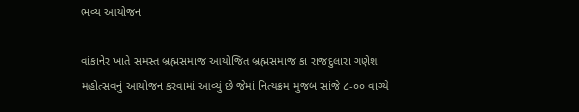ભવ્ય આયોજન

વાંકાનેર ખાતે સમસ્ત બ્રહ્મસમાજ આયોજિત બ્રહ્મસમાજ કા રાજદુલારા ગણેશ મહોત્સવનું આયોજન કરવામાં આવ્યું છે જેમાં નિત્યક્રમ મુજબ સાંજે ૮-૦૦ વાગ્યે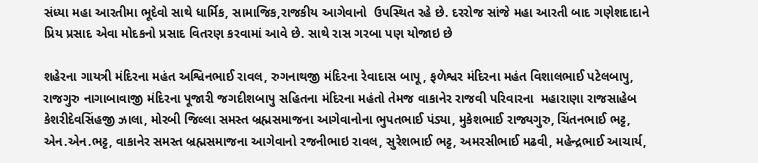સંધ્યા મહા આરતીમા ભૂદેવો સાથે ધાર્મિક, સામાજિક,રાજકીય આગેવાનો  ઉપસ્થિત રહે છે. દરરોજ સાંજે મહા આરતી બાદ ગણેશદાદાને  પ્રિય પ્રસાદ એવા મોદકનો પ્રસાદ વિતરણ કરવામાં આવે છે. સાથે રાસ ગરબા પણ યોજાઇ છે

શહેરના ગાયત્રી મંદિરના મહંત અશ્વિનભાઈ રાવલ, રુગનાથજી મંદિરના રેવાદાસ બાપૂ, ફળેશ્વર મંદિરના મહંત વિશાલભાઈ પટેલબાપુ, રાજગુરુ નાગાબાવાજી મંદિરના પૂજારી જગદીશબાપુ સહિતના મંદિરના મહંતો તેમજ વાકાનેર રાજવી પરિવારના  મહારાણા રાજસાહેબ કેશરીદેવસિંહજી ઝાલા, મોરબી જિલ્લા સમસ્ત બ્રહ્મસમાજના આગેવાનોના ભુપતભાઈ પંડ્યા, મુકેશભાઈ રાજ્યગુરુ, ચિંતનભાઈ ભટ્ટ, એન.એન.ભટ્ટ, વાકાનેર સમસ્ત બ્રહ્મસમાજના આગેવાનો રજનીભાઇ રાવલ, સુરેશભાઈ ભટ્ટ, અમરસીભાઈ મઢવી, મહેન્દ્રભાઈ આચાર્ય,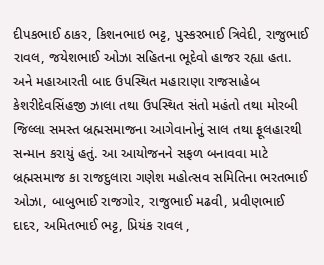દીપકભાઈ ઠાકર, કિશનભાઇ ભટ્ટ, પુસ્કરભાઈ ત્રિવેદી, રાજુભાઈ રાવલ, જયેશભાઈ ઓઝા સહિતના ભૂદેવો હાજર રહ્યા હતા. અને મહાઆરતી બાદ ઉપસ્થિત મહારાણા રાજસાહેબ કેશરીદેવસિંહજી ઝાલા તથા ઉપસ્થિત સંતો મહંતો તથા મોરબી જિલ્લા સમસ્ત બ્રહ્મસમાજના આગેવાનોનું સાલ તથા ફૂલહારથી સન્માન કરાયું હતું. આ આયોજનને સફળ બનાવવા માટે બ્રહ્મસમાજ કા રાજદુલારા ગણેશ મહોત્સવ સમિતિના ભરતભાઈ ઓઝા, બાબુભાઈ રાજગોર, રાજુભાઈ મઢવી, પ્રવીણભાઈ દાદર, અમિતભાઈ ભટ્ટ, પ્રિયંક રાવલ ,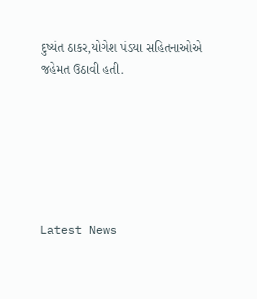દુષ્યંત ઠાકર,યોગેશ પંડયા સહિતનાઓએ જહેમત ઉઠાવી હતી.






Latest News